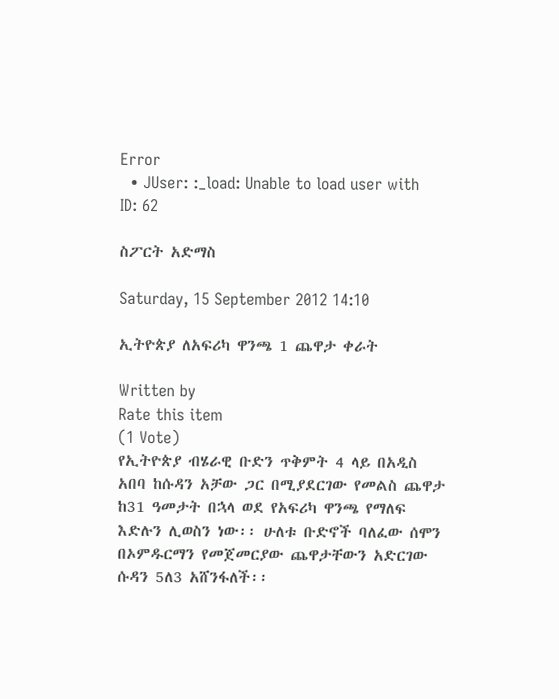Error
  • JUser: :_load: Unable to load user with ID: 62

ስፖርት አድማስ

Saturday, 15 September 2012 14:10

ኢትዮጵያ ለአፍሪካ ዋንጫ 1 ጨዋታ ቀራት

Written by
Rate this item
(1 Vote)
የኢትዮጵያ ብሄራዊ ቡድን ጥቅምት 4 ላይ በአዲስ አበባ ከሱዳን አቻው ጋር በሚያደርገው የመልስ ጨዋታ ከ31 ዓመታት በኋላ ወደ የአፍሪካ ዋንጫ የማለፍ እድሉን ሊወስን ነው፡፡ ሁለቱ ቡድኖች ባለፈው ሰሞን በኦምዱርማን የመጀመርያው ጨዋታቸውን አድርገው ሱዳን 5ለ3 አሸንፋለች፡፡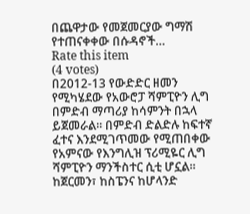በጨዋታው የመጀመርያው ግማሽ የተጠናቀቀው በሱዳኖች…
Rate this item
(4 votes)
በ2012-13 የውድድር ዘመን የሚካሄደው የአውሮፓ ሻምፒዮን ሊግ በምድብ ማጣሪያ ከሳምንት በኋላ ይጀመራል፡፡ በምድብ ድልድሉ ከፍተኛ ፈተና እንደሚገጥመው የሚጠበቀው የአምናው የእንግሊዝ ፕሪሚዬር ሊግ ሻምፒዮን ማንችስተር ሲቲ ሆኗል፡፡ ከጀርመን፣ ከስፔንና ከሆላንድ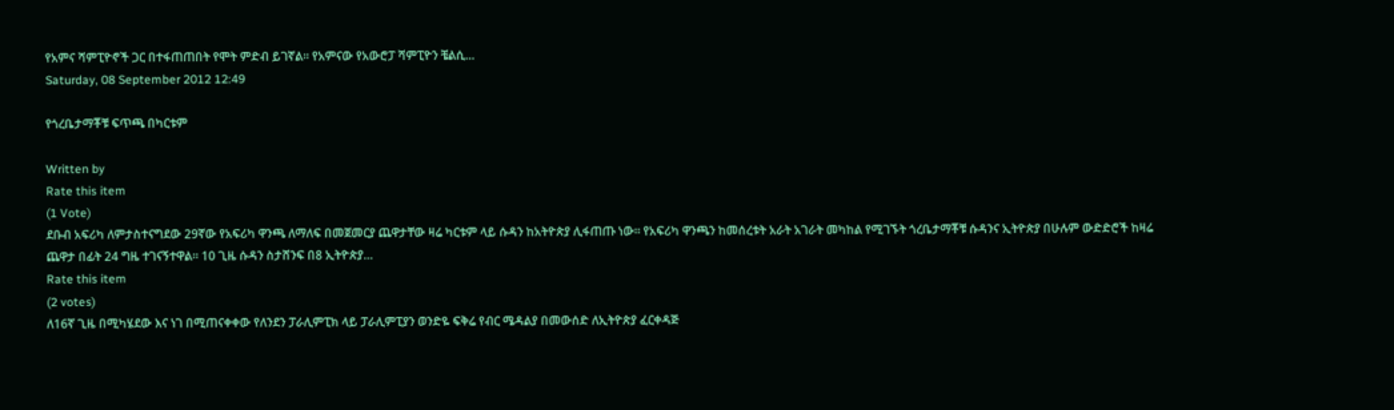የአምና ሻምፒዮኖች ጋር በተፋጠጠበት የሞት ምድብ ይገኛል፡፡ የአምናው የአውሮፓ ሻምፒዮን ቼልሲ…
Saturday, 08 September 2012 12:49

የጎረቤታማቾቹ ፍጥጫ በካርቱም

Written by
Rate this item
(1 Vote)
ደቡብ አፍሪካ ለምታስተናግደው 29ኛው የአፍሪካ ዋንጫ ለማለፍ በመጀመርያ ጨዋታቸው ዛሬ ካርቱም ላይ ሱዳን ከአትዮጵያ ሊፋጠጡ ነው፡፡ የአፍሪካ ዋንጫን ከመሰረቱት አራት አገራት መካከል የሚገኙት ጎረቤታማቾቹ ሱዳንና ኢትዮጵያ በሁሉም ውድድሮች ከዛሬ ጨዋታ በፊት 24 ግዜ ተገናኝተዋል፡፡ 10 ጊዜ ሱዳን ስታሸንፍ በ8 ኢትዮጵያ…
Rate this item
(2 votes)
ለ16ኛ ጊዜ በሚካሄደው እና ነገ በሚጠናቀቀው የለንደን ፓራሊምፒክ ላይ ፓራሊምፒያን ወንድዬ ፍቅሬ የብር ሜዳልያ በመውሰድ ለኢትዮጵያ ፈርቀዳጅ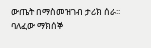ውጤት በማስመዝገብ ታሪክ ሰራ፡፡ ባለፈው ማክሰኞ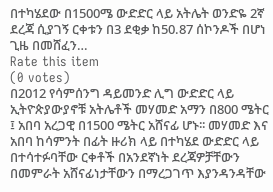በተካሄደው በ1500ሜ ውድድር ላይ አትሌት ወንድዬ 2ኛ ደረጃ ሲያገኝ ርቀቱን በ3 ደቂቃ ከ50.87 ሰኮንዶች በሆነ ጊዜ በመሸፈን…
Rate this item
(0 votes)
በ2012 የሳምሰንግ ዳይመንድ ሊግ ውድድር ላይ ኢትዮጵያውያኖቹ አትሌቶች መሃመድ አማን በ800 ሜትር ፤ አበባ አረጋዊ በ1500 ሜትር አሸናፊ ሆኑ፡፡ መሃመድ እና አበባ ከሳምንት በፊት ዙሪክ ላይ በተካሄደ ውድድር ላይ በተሳተፉባቸው ርቀቶች በአንደኛነት ደረጃዎቻቸውን በመምራት አሸናፊነታቸውን በማረጋገጥ እያንዳንዳቸው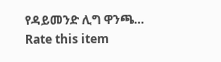የዳይመንድ ሊግ ዋንጫ…
Rate this item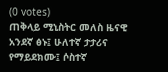(0 votes)
ጠቅላይ ሚኒስትር መለስ ዜናዊ አንደኛ ፅኑ፤ ሁለተኛ ታታሪና የማይደክሙ፤ ሶስተኛ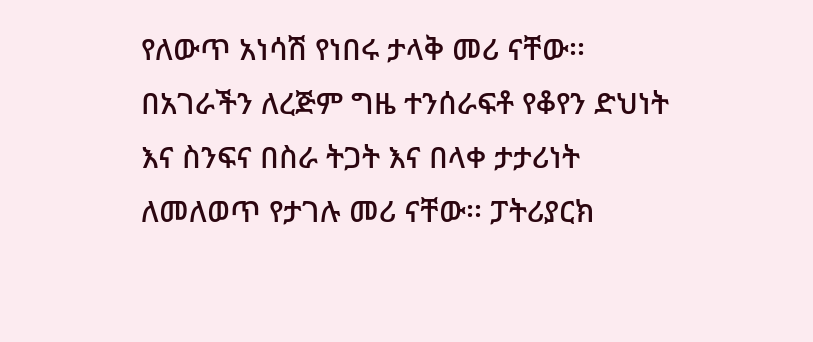የለውጥ አነሳሽ የነበሩ ታላቅ መሪ ናቸው፡፡ በአገራችን ለረጅም ግዜ ተንሰራፍቶ የቆየን ድህነት እና ስንፍና በስራ ትጋት እና በላቀ ታታሪነት ለመለወጥ የታገሉ መሪ ናቸው፡፡ ፓትሪያርክ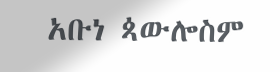አቡነ ጳውሎስም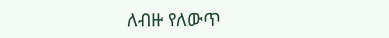ለብዙ የለውጥ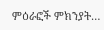ምዕራፎች ምክንያት…